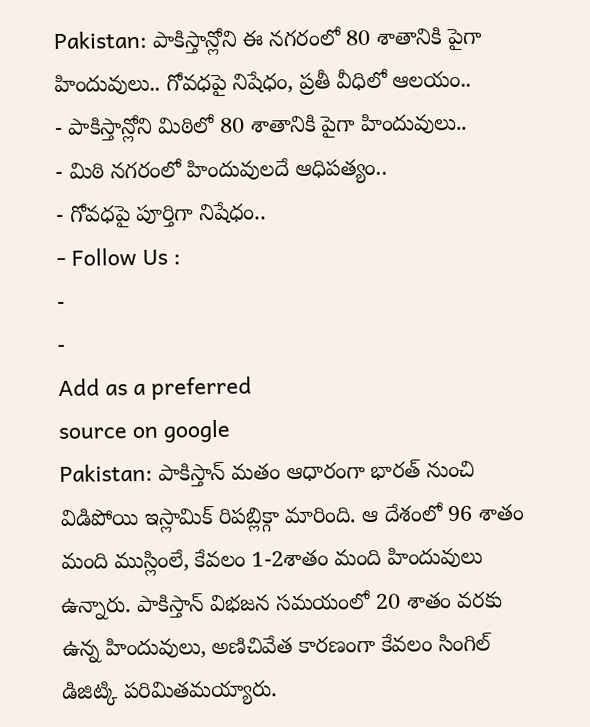Pakistan: పాకిస్తాన్లోని ఈ నగరంలో 80 శాతానికి పైగా హిందువులు.. గోవధపై నిషేధం, ప్రతీ వీధిలో ఆలయం..
- పాకిస్తాన్లోని మిఠిలో 80 శాతానికి పైగా హిందువులు..
- మిఠి నగరంలో హిందువులదే ఆధిపత్యం..
- గోవధపై పూర్తిగా నిషేధం..
- Follow Us :
-
-
Add as a preferred
source on google
Pakistan: పాకిస్తాన్ మతం ఆధారంగా భారత్ నుంచి విడిపోయి ఇస్లామిక్ రిపబ్లిక్గా మారింది. ఆ దేశంలో 96 శాతం మంది ముస్లింలే, కేవలం 1-2శాతం మంది హిందువులు ఉన్నారు. పాకిస్తాన్ విభజన సమయంలో 20 శాతం వరకు ఉన్న హిందువులు, అణిచివేత కారణంగా కేవలం సింగిల్ డిజిట్కి పరిమితమయ్యారు.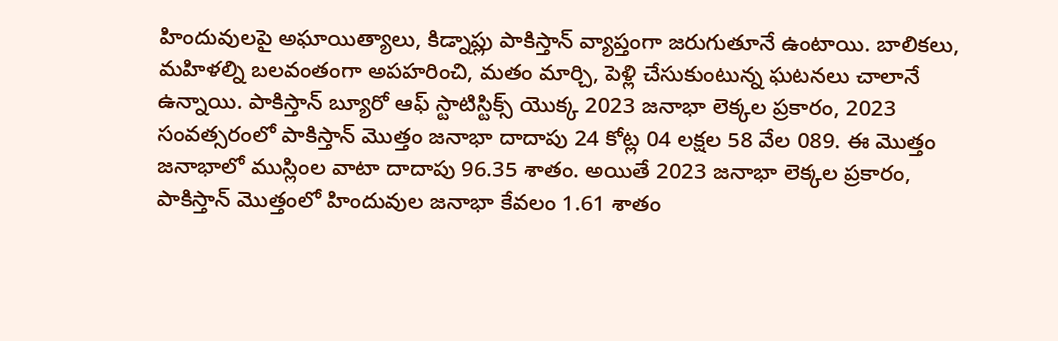హిందువులపై అఘాయిత్యాలు, కిడ్నాప్లు పాకిస్తాన్ వ్యాప్తంగా జరుగుతూనే ఉంటాయి. బాలికలు, మహిళల్ని బలవంతంగా అపహరించి, మతం మార్చి, పెళ్లి చేసుకుంటున్న ఘటనలు చాలానే ఉన్నాయి. పాకిస్తాన్ బ్యూరో ఆఫ్ స్టాటిస్టిక్స్ యొక్క 2023 జనాభా లెక్కల ప్రకారం, 2023 సంవత్సరంలో పాకిస్తాన్ మొత్తం జనాభా దాదాపు 24 కోట్ల 04 లక్షల 58 వేల 089. ఈ మొత్తం జనాభాలో ముస్లింల వాటా దాదాపు 96.35 శాతం. అయితే 2023 జనాభా లెక్కల ప్రకారం, పాకిస్తాన్ మొత్తంలో హిందువుల జనాభా కేవలం 1.61 శాతం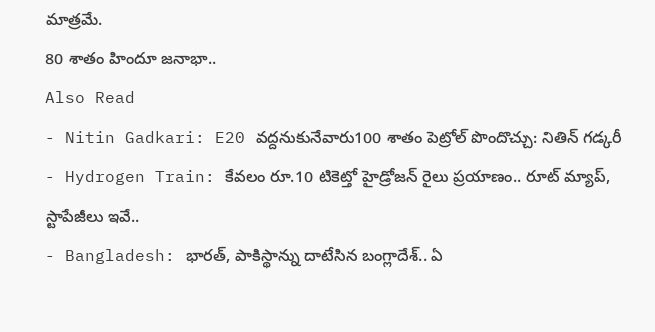మాత్రమే.
80 శాతం హిందూ జనాభా..
Also Read
- Nitin Gadkari: E20 వద్దనుకునేవారు100 శాతం పెట్రోల్ పొందొచ్చు: నితిన్ గడ్కరీ
- Hydrogen Train: కేవలం రూ.10 టికెట్తో హైడ్రోజన్ రైలు ప్రయాణం.. రూట్ మ్యాప్, స్టాపేజీలు ఇవే..
- Bangladesh: భారత్, పాకిస్థాన్ను దాటేసిన బంగ్లాదేశ్.. ఏ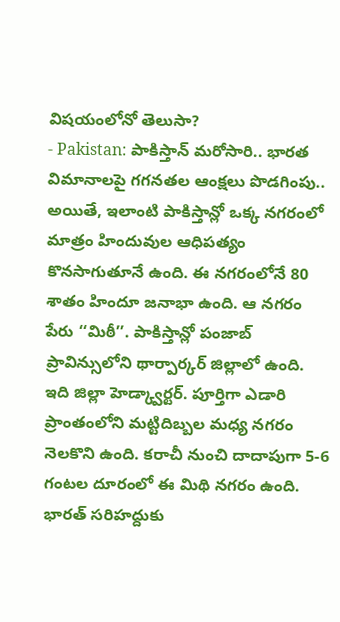విషయంలోనో తెలుసా?
- Pakistan: పాకిస్తాన్ మరోసారి.. భారత విమానాలపై గగనతల ఆంక్షలు పొడగింపు..
అయితే, ఇలాంటి పాకిస్తాన్లో ఒక్క నగరంలో మాత్రం హిందువుల ఆధిపత్యం కొనసాగుతూనే ఉంది. ఈ నగరంలోనే 80 శాతం హిందూ జనాభా ఉంది. ఆ నగరం పేరు ‘‘మిఠీ’’. పాకిస్తాన్లో పంజాబ్ ప్రావిన్సులోని థార్పార్కర్ జిల్లాలో ఉంది. ఇది జిల్లా హెడ్క్వార్టర్. పూర్తిగా ఎడారి ప్రాంతంలోని మట్టిదిబ్బల మధ్య నగరం నెలకొని ఉంది. కరాచీ నుంచి దాదాపుగా 5-6 గంటల దూరంలో ఈ మిథి నగరం ఉంది. భారత్ సరిహద్దుకు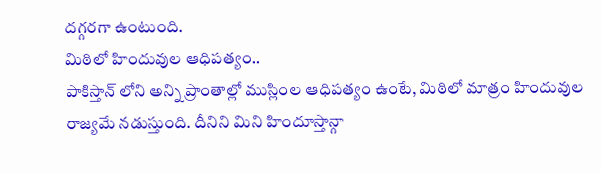దగ్గరగా ఉంటుంది.
మిఠిలో హిందువుల ఆధిపత్యం..
పాకిస్తాన్ లోని అన్ని ప్రాంతాల్లో ముస్లింల ఆధిపత్యం ఉంటే, మిఠిలో మాత్రం హిందువుల రాజ్యమే నడుస్తుంది. దీనిని మిని హిందూస్తాన్గా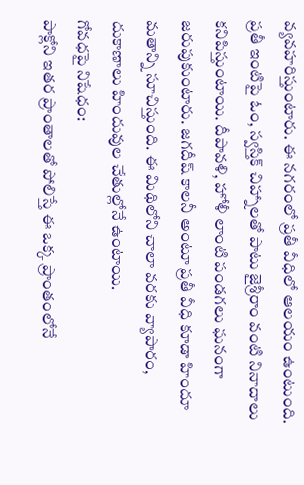వ్యవహరిస్తుంటారు. ఈ నగరంలో ప్రతీ వీధిలో ఆలయం ఉంటుంది. ప్రతీ ఇంటిపై ఓం, స్వస్తిక్ చిహ్నాలతో పాటు జైశ్రీరాం వంటి నినాదాలు కనిపిస్తుంటాయి. దీపావళి, హోళీ లాంటి పండగలు ఘనంగా జరుపుకుంటారు. జగదీష్ కాలనీ అంటూ ప్రతీ వీధి కూడా హిందూ మతాన్ని సూచిస్తుంది. ఈ మిథిలోని చాలా వరకు వ్యాపారం, దుకాణాలు హిందువుల చేతుల్లోనే ఉంటాయి.
గోవధపై నిషేధం:
పాక్లోని ఇతర ప్రాంతాలతో పోలిస్తే ఈ ఒక్క ప్రాంతంలోనే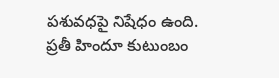పశువధపై నిషేధం ఉంది. ప్రతీ హిందూ కుటుంబం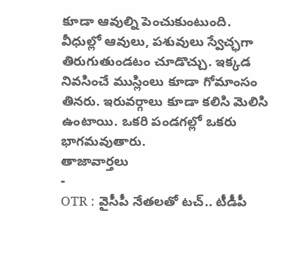కూడా ఆవుల్ని పెంచుకుంటుంది. వీధుల్లో ఆవులు, పశువులు స్వేచ్ఛగా తిరుగుతుండటం చూడొచ్చు. ఇక్కడ నివసించే ముస్లింలు కూడా గోమాంసం తినరు. ఇరువర్గాలు కూడా కలిసి మెలిసి ఉంటాయి. ఒకరి పండగల్లో ఒకరు భాగమవుతారు.
తాజావార్తలు
-
OTR : వైసీపీ నేతలతో టచ్.. టీడీపీ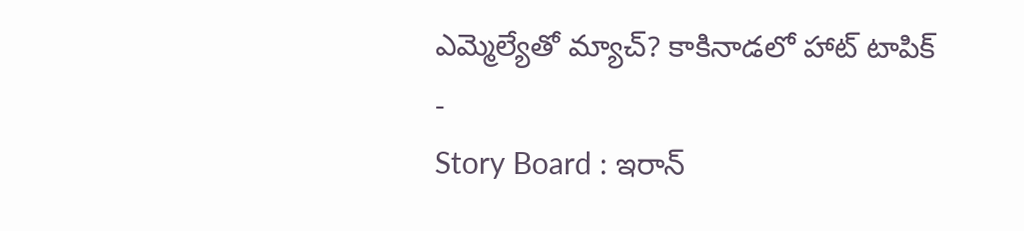ఎమ్మెల్యేతో మ్యాచ్? కాకినాడలో హాట్ టాపిక్
-
Story Board : ఇరాన్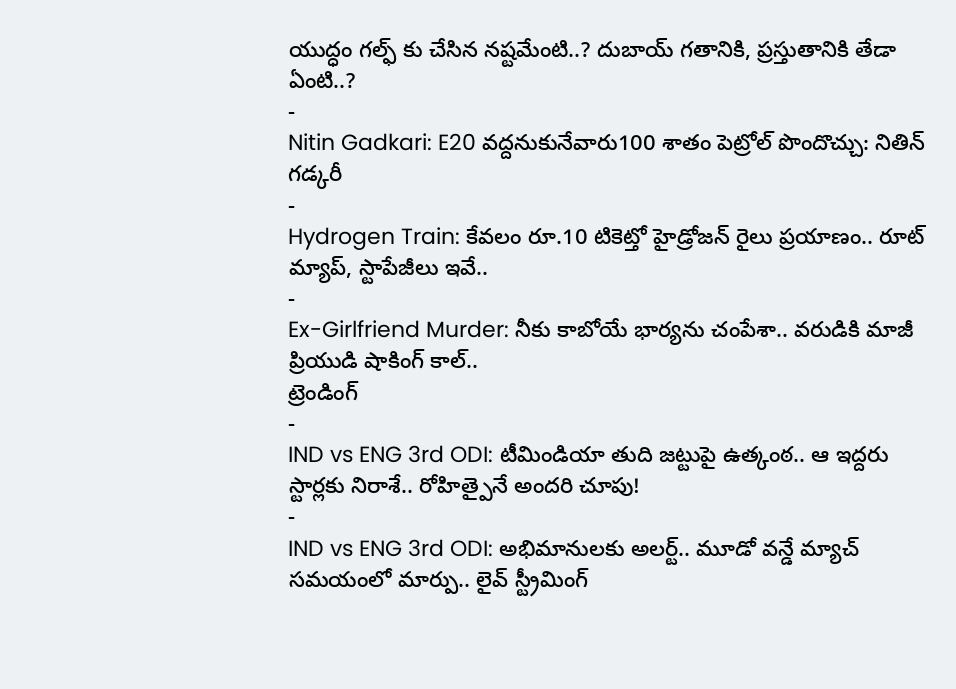యుద్ధం గల్ఫ్ కు చేసిన నష్టమేంటి..? దుబాయ్ గతానికి, ప్రస్తుతానికి తేడా ఏంటి..?
-
Nitin Gadkari: E20 వద్దనుకునేవారు100 శాతం పెట్రోల్ పొందొచ్చు: నితిన్ గడ్కరీ
-
Hydrogen Train: కేవలం రూ.10 టికెట్తో హైడ్రోజన్ రైలు ప్రయాణం.. రూట్ మ్యాప్, స్టాపేజీలు ఇవే..
-
Ex-Girlfriend Murder: నీకు కాబోయే భార్యను చంపేశా.. వరుడికి మాజీ ప్రియుడి షాకింగ్ కాల్..
ట్రెండింగ్
-
IND vs ENG 3rd ODI: టీమిండియా తుది జట్టుపై ఉత్కంఠ.. ఆ ఇద్దరు స్టార్లకు నిరాశే.. రోహిత్పైనే అందరి చూపు!
-
IND vs ENG 3rd ODI: అభిమానులకు అలర్ట్.. మూడో వన్డే మ్యాచ్ సమయంలో మార్పు.. లైవ్ స్ట్రీమింగ్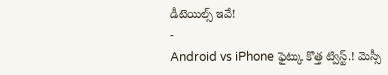డీటెయిల్స్ ఇవే!
-
Android vs iPhone ఫైట్కు కొత్త ట్విస్ట్.! మెస్సీ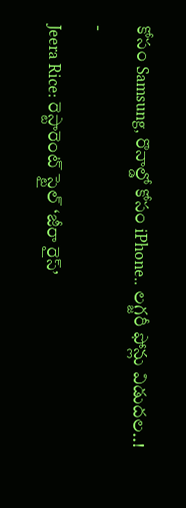కోసం Samsung, రొనాల్డో కోసం iPhone.. లగ్జరీ ఫోన్లు విడుదల..!
-
Jeera Rice: రెస్టారెంట్ స్టైల్ ‘జీరా రైస్’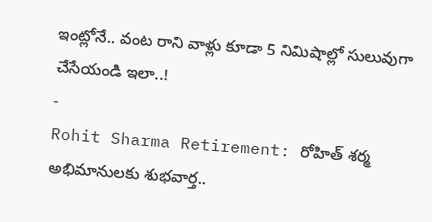ఇంట్లోనే.. వంట రాని వాళ్లు కూడా 5 నిమిషాల్లో సులువుగా చేసేయండి ఇలా..!
-
Rohit Sharma Retirement: రోహిత్ శర్మ అభిమానులకు శుభవార్త..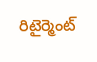రిటైర్మెంట్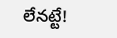లేనట్టే!